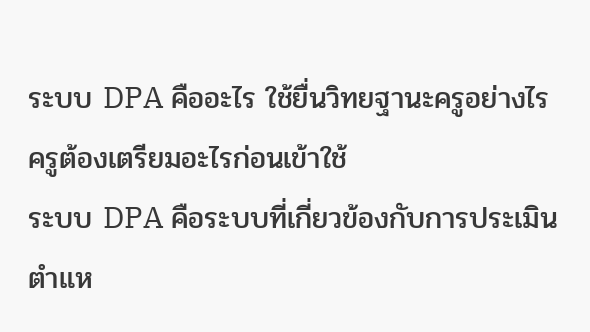ระบบ DPA คืออะไร ใช้ยื่นวิทยฐานะครูอย่างไร ครูต้องเตรียมอะไรก่อนเข้าใช้
ระบบ DPA คือระบบที่เกี่ยวข้องกับการประเมินตำแห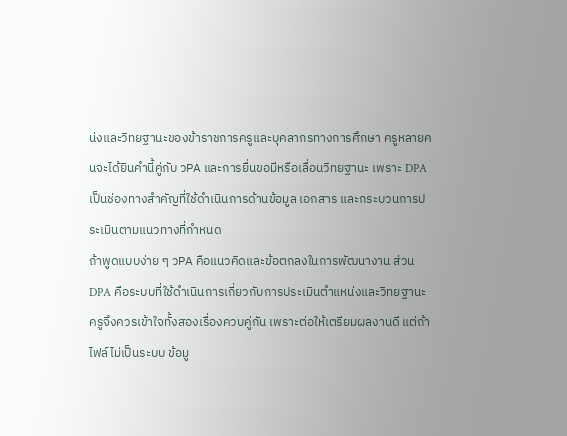น่งและวิทยฐานะของข้าราชการครูและบุคลากรทางการศึกษา ครูหลายคนจะได้ยินคำนี้คู่กับ วPA และการยื่นขอมีหรือเลื่อนวิทยฐานะ เพราะ DPA เป็นช่องทางสำคัญที่ใช้ดำเนินการด้านข้อมูล เอกสาร และกระบวนการประเมินตามแนวทางที่กำหนด
ถ้าพูดแบบง่าย ๆ วPA คือแนวคิดและข้อตกลงในการพัฒนางาน ส่วน DPA คือระบบที่ใช้ดำเนินการเกี่ยวกับการประเมินตำแหน่งและวิทยฐานะ ครูจึงควรเข้าใจทั้งสองเรื่องควบคู่กัน เพราะต่อให้เตรียมผลงานดี แต่ถ้าไฟล์ไม่เป็นระบบ ข้อมู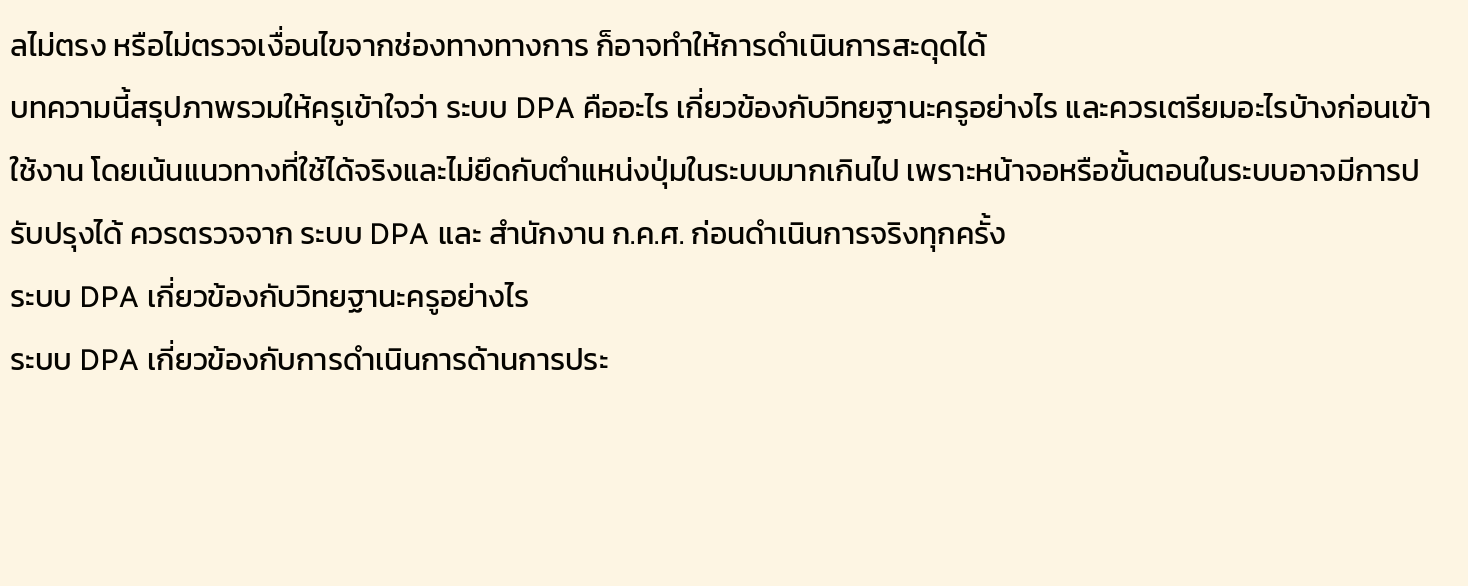ลไม่ตรง หรือไม่ตรวจเงื่อนไขจากช่องทางทางการ ก็อาจทำให้การดำเนินการสะดุดได้
บทความนี้สรุปภาพรวมให้ครูเข้าใจว่า ระบบ DPA คืออะไร เกี่ยวข้องกับวิทยฐานะครูอย่างไร และควรเตรียมอะไรบ้างก่อนเข้าใช้งาน โดยเน้นแนวทางที่ใช้ได้จริงและไม่ยึดกับตำแหน่งปุ่มในระบบมากเกินไป เพราะหน้าจอหรือขั้นตอนในระบบอาจมีการปรับปรุงได้ ควรตรวจจาก ระบบ DPA และ สำนักงาน ก.ค.ศ. ก่อนดำเนินการจริงทุกครั้ง
ระบบ DPA เกี่ยวข้องกับวิทยฐานะครูอย่างไร
ระบบ DPA เกี่ยวข้องกับการดำเนินการด้านการประ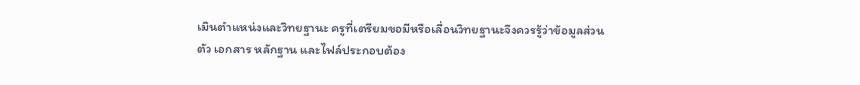เมินตำแหน่งและวิทยฐานะ ครูที่เตรียมขอมีหรือเลื่อนวิทยฐานะจึงควรรู้ว่าข้อมูลส่วนตัว เอกสาร หลักฐาน และไฟล์ประกอบต้อง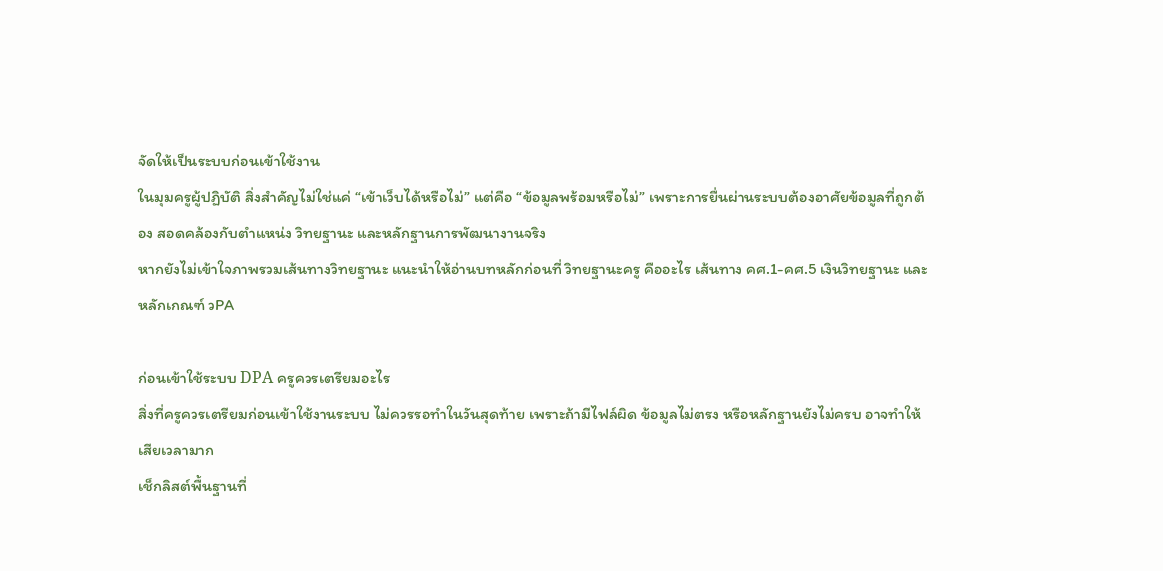จัดให้เป็นระบบก่อนเข้าใช้งาน
ในมุมครูผู้ปฏิบัติ สิ่งสำคัญไม่ใช่แค่ “เข้าเว็บได้หรือไม่” แต่คือ “ข้อมูลพร้อมหรือไม่” เพราะการยื่นผ่านระบบต้องอาศัยข้อมูลที่ถูกต้อง สอดคล้องกับตำแหน่ง วิทยฐานะ และหลักฐานการพัฒนางานจริง
หากยังไม่เข้าใจภาพรวมเส้นทางวิทยฐานะ แนะนำให้อ่านบทหลักก่อนที่ วิทยฐานะครู คืออะไร เส้นทาง คศ.1-คศ.5 เงินวิทยฐานะ และหลักเกณฑ์ วPA

ก่อนเข้าใช้ระบบ DPA ครูควรเตรียมอะไร
สิ่งที่ครูควรเตรียมก่อนเข้าใช้งานระบบ ไม่ควรรอทำในวันสุดท้าย เพราะถ้ามีไฟล์ผิด ข้อมูลไม่ตรง หรือหลักฐานยังไม่ครบ อาจทำให้เสียเวลามาก
เช็กลิสต์พื้นฐานที่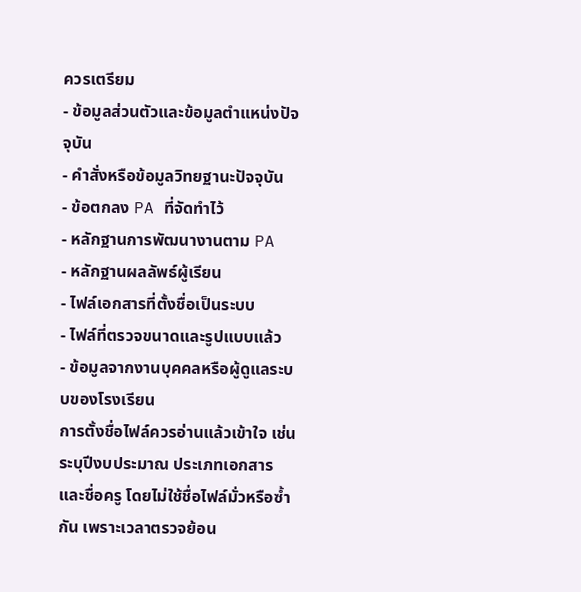ควรเตรียม
- ข้อมูลส่วนตัวและข้อมูลตำแหน่งปัจจุบัน
- คำสั่งหรือข้อมูลวิทยฐานะปัจจุบัน
- ข้อตกลง PA ที่จัดทำไว้
- หลักฐานการพัฒนางานตาม PA
- หลักฐานผลลัพธ์ผู้เรียน
- ไฟล์เอกสารที่ตั้งชื่อเป็นระบบ
- ไฟล์ที่ตรวจขนาดและรูปแบบแล้ว
- ข้อมูลจากงานบุคคลหรือผู้ดูแลระบบของโรงเรียน
การตั้งชื่อไฟล์ควรอ่านแล้วเข้าใจ เช่น ระบุปีงบประมาณ ประเภทเอกสาร และชื่อครู โดยไม่ใช้ชื่อไฟล์มั่วหรือซ้ำกัน เพราะเวลาตรวจย้อน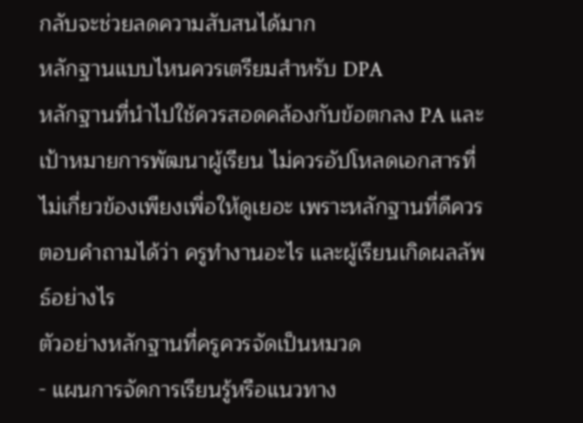กลับจะช่วยลดความสับสนได้มาก
หลักฐานแบบไหนควรเตรียมสำหรับ DPA
หลักฐานที่นำไปใช้ควรสอดคล้องกับข้อตกลง PA และเป้าหมายการพัฒนาผู้เรียน ไม่ควรอัปโหลดเอกสารที่ไม่เกี่ยวข้องเพียงเพื่อให้ดูเยอะ เพราะหลักฐานที่ดีควรตอบคำถามได้ว่า ครูทำงานอะไร และผู้เรียนเกิดผลลัพธ์อย่างไร
ตัวอย่างหลักฐานที่ครูควรจัดเป็นหมวด
- แผนการจัดการเรียนรู้หรือแนวทาง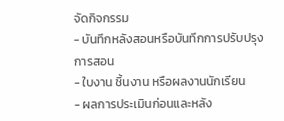จัดกิจกรรม
- บันทึกหลังสอนหรือบันทึกการปรับปรุงการสอน
- ใบงาน ชิ้นงาน หรือผลงานนักเรียน
- ผลการประเมินก่อนและหลัง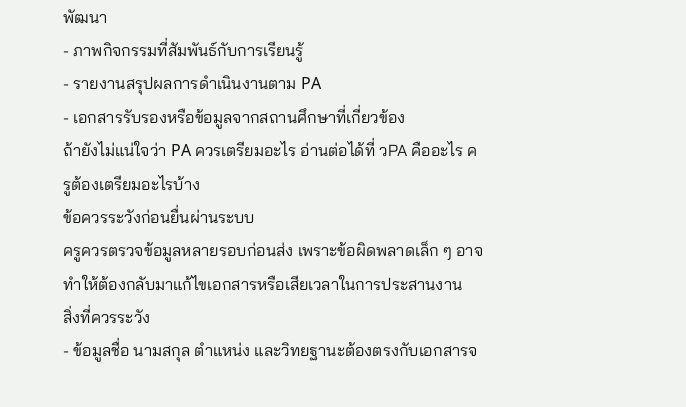พัฒนา
- ภาพกิจกรรมที่สัมพันธ์กับการเรียนรู้
- รายงานสรุปผลการดำเนินงานตาม PA
- เอกสารรับรองหรือข้อมูลจากสถานศึกษาที่เกี่ยวข้อง
ถ้ายังไม่แน่ใจว่า PA ควรเตรียมอะไร อ่านต่อได้ที่ วPA คืออะไร ครูต้องเตรียมอะไรบ้าง
ข้อควรระวังก่อนยื่นผ่านระบบ
ครูควรตรวจข้อมูลหลายรอบก่อนส่ง เพราะข้อผิดพลาดเล็ก ๆ อาจทำให้ต้องกลับมาแก้ไขเอกสารหรือเสียเวลาในการประสานงาน
สิ่งที่ควรระวัง
- ข้อมูลชื่อ นามสกุล ตำแหน่ง และวิทยฐานะต้องตรงกับเอกสารจ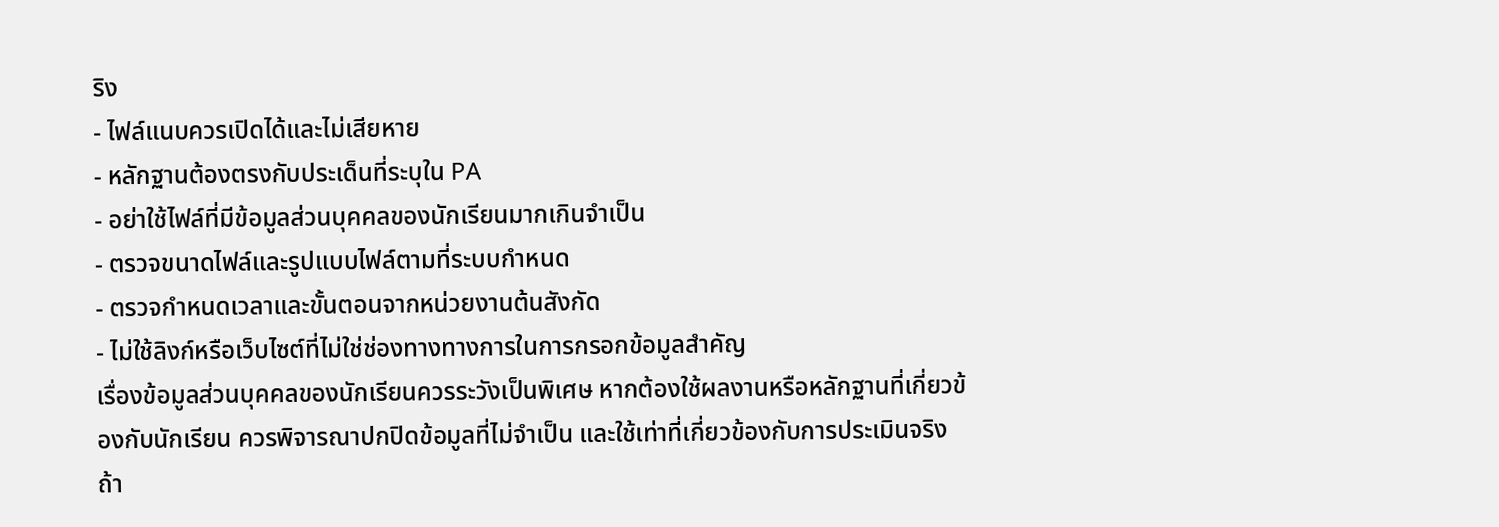ริง
- ไฟล์แนบควรเปิดได้และไม่เสียหาย
- หลักฐานต้องตรงกับประเด็นที่ระบุใน PA
- อย่าใช้ไฟล์ที่มีข้อมูลส่วนบุคคลของนักเรียนมากเกินจำเป็น
- ตรวจขนาดไฟล์และรูปแบบไฟล์ตามที่ระบบกำหนด
- ตรวจกำหนดเวลาและขั้นตอนจากหน่วยงานต้นสังกัด
- ไม่ใช้ลิงก์หรือเว็บไซต์ที่ไม่ใช่ช่องทางทางการในการกรอกข้อมูลสำคัญ
เรื่องข้อมูลส่วนบุคคลของนักเรียนควรระวังเป็นพิเศษ หากต้องใช้ผลงานหรือหลักฐานที่เกี่ยวข้องกับนักเรียน ควรพิจารณาปกปิดข้อมูลที่ไม่จำเป็น และใช้เท่าที่เกี่ยวข้องกับการประเมินจริง
ถ้า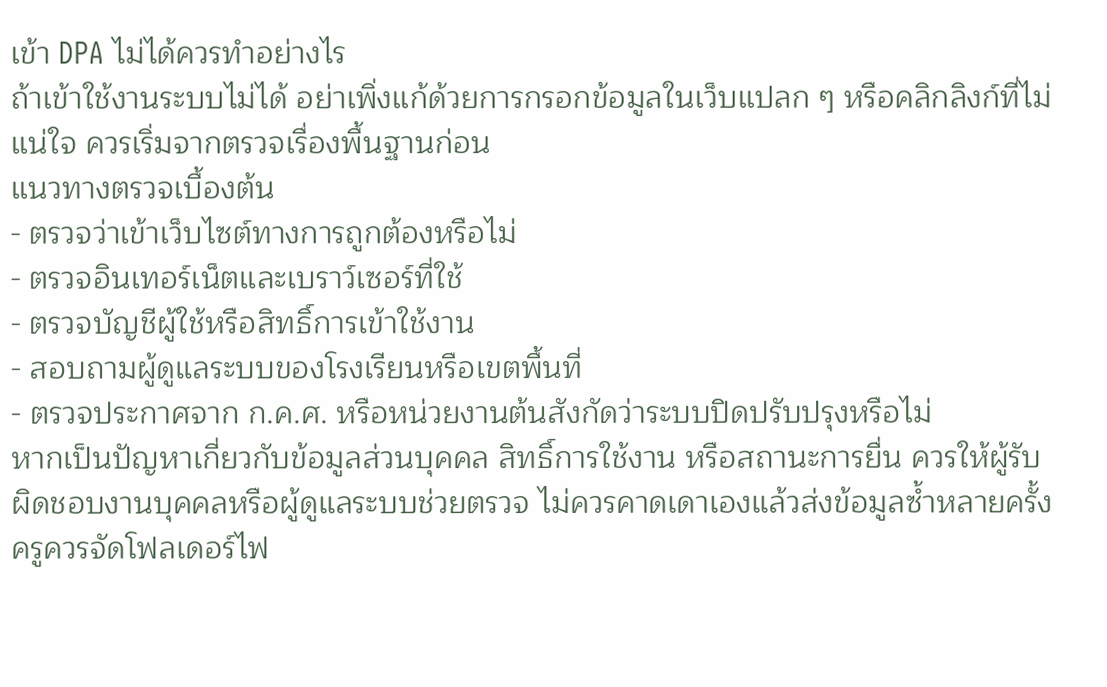เข้า DPA ไม่ได้ควรทำอย่างไร
ถ้าเข้าใช้งานระบบไม่ได้ อย่าเพิ่งแก้ด้วยการกรอกข้อมูลในเว็บแปลก ๆ หรือคลิกลิงก์ที่ไม่แน่ใจ ควรเริ่มจากตรวจเรื่องพื้นฐานก่อน
แนวทางตรวจเบื้องต้น
- ตรวจว่าเข้าเว็บไซต์ทางการถูกต้องหรือไม่
- ตรวจอินเทอร์เน็ตและเบราว์เซอร์ที่ใช้
- ตรวจบัญชีผู้ใช้หรือสิทธิ์การเข้าใช้งาน
- สอบถามผู้ดูแลระบบของโรงเรียนหรือเขตพื้นที่
- ตรวจประกาศจาก ก.ค.ศ. หรือหน่วยงานต้นสังกัดว่าระบบปิดปรับปรุงหรือไม่
หากเป็นปัญหาเกี่ยวกับข้อมูลส่วนบุคคล สิทธิ์การใช้งาน หรือสถานะการยื่น ควรให้ผู้รับผิดชอบงานบุคคลหรือผู้ดูแลระบบช่วยตรวจ ไม่ควรคาดเดาเองแล้วส่งข้อมูลซ้ำหลายครั้ง
ครูควรจัดโฟลเดอร์ไฟ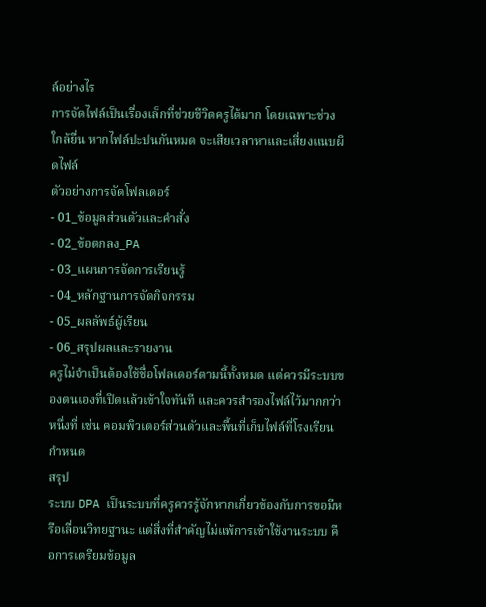ล์อย่างไร
การจัดไฟล์เป็นเรื่องเล็กที่ช่วยชีวิตครูได้มาก โดยเฉพาะช่วงใกล้ยื่น หากไฟล์ปะปนกันหมด จะเสียเวลาหาและเสี่ยงแนบผิดไฟล์
ตัวอย่างการจัดโฟลเดอร์
- 01_ข้อมูลส่วนตัวและคำสั่ง
- 02_ข้อตกลง_PA
- 03_แผนการจัดการเรียนรู้
- 04_หลักฐานการจัดกิจกรรม
- 05_ผลลัพธ์ผู้เรียน
- 06_สรุปผลและรายงาน
ครูไม่จำเป็นต้องใช้ชื่อโฟลเดอร์ตามนี้ทั้งหมด แต่ควรมีระบบของตนเองที่เปิดแล้วเข้าใจทันที และควรสำรองไฟล์ไว้มากกว่าหนึ่งที่ เช่น คอมพิวเตอร์ส่วนตัวและพื้นที่เก็บไฟล์ที่โรงเรียนกำหนด
สรุป
ระบบ DPA เป็นระบบที่ครูควรรู้จักหากเกี่ยวข้องกับการขอมีหรือเลื่อนวิทยฐานะ แต่สิ่งที่สำคัญไม่แพ้การเข้าใช้งานระบบ คือการเตรียมข้อมูล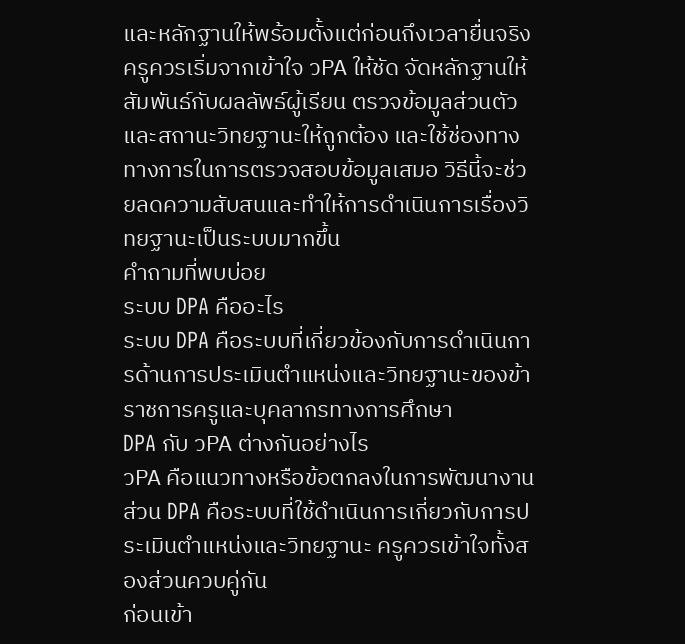และหลักฐานให้พร้อมตั้งแต่ก่อนถึงเวลายื่นจริง
ครูควรเริ่มจากเข้าใจ วPA ให้ชัด จัดหลักฐานให้สัมพันธ์กับผลลัพธ์ผู้เรียน ตรวจข้อมูลส่วนตัวและสถานะวิทยฐานะให้ถูกต้อง และใช้ช่องทางทางการในการตรวจสอบข้อมูลเสมอ วิธีนี้จะช่วยลดความสับสนและทำให้การดำเนินการเรื่องวิทยฐานะเป็นระบบมากขึ้น
คำถามที่พบบ่อย
ระบบ DPA คืออะไร
ระบบ DPA คือระบบที่เกี่ยวข้องกับการดำเนินการด้านการประเมินตำแหน่งและวิทยฐานะของข้าราชการครูและบุคลากรทางการศึกษา
DPA กับ วPA ต่างกันอย่างไร
วPA คือแนวทางหรือข้อตกลงในการพัฒนางาน ส่วน DPA คือระบบที่ใช้ดำเนินการเกี่ยวกับการประเมินตำแหน่งและวิทยฐานะ ครูควรเข้าใจทั้งสองส่วนควบคู่กัน
ก่อนเข้า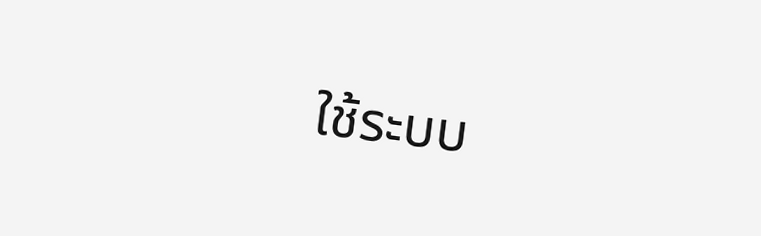ใช้ระบบ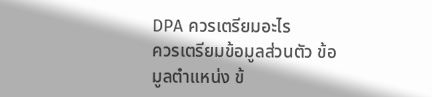DPA ควรเตรียมอะไร
ควรเตรียมข้อมูลส่วนตัว ข้อมูลตำแหน่ง ข้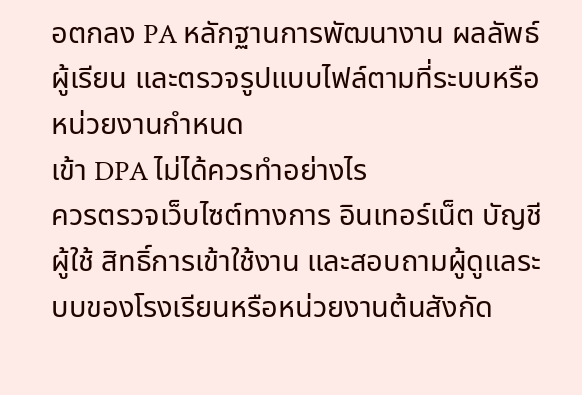อตกลง PA หลักฐานการพัฒนางาน ผลลัพธ์ผู้เรียน และตรวจรูปแบบไฟล์ตามที่ระบบหรือหน่วยงานกำหนด
เข้า DPA ไม่ได้ควรทำอย่างไร
ควรตรวจเว็บไซต์ทางการ อินเทอร์เน็ต บัญชีผู้ใช้ สิทธิ์การเข้าใช้งาน และสอบถามผู้ดูแลระบบของโรงเรียนหรือหน่วยงานต้นสังกัด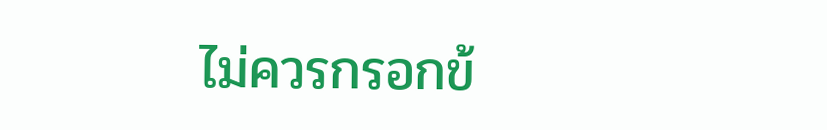ไม่ควรกรอกข้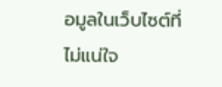อมูลในเว็บไซต์ที่ไม่แน่ใจ